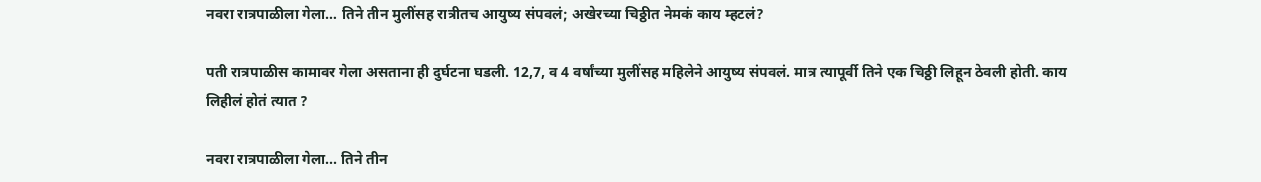नवरा रात्रपाळीला गेला… तिने तीन मुलींसह रात्रीतच आयुष्य संपवलं; अखेरच्या चिठ्ठीत नेमकं काय म्हटलं?

पती रात्रपाळीस कामावर गेला असताना ही दुर्घटना घडली. 12,7, व 4 वर्षांच्या मुलींसह महिलेने आयुष्य संपवलं. मात्र त्यापूर्वी तिने एक चिठ्ठी लिहून ठेवली होती. काय लिहीलं होतं त्यात ?

नवरा रात्रपाळीला गेला... तिने तीन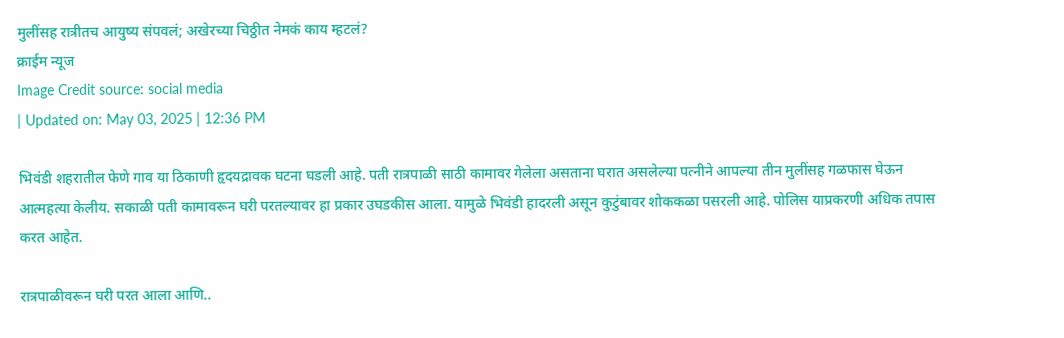मुलींसह रात्रीतच आयुष्य संपवलं; अखेरच्या चिठ्ठीत नेमकं काय म्हटलं?
क्राईम न्यूज
Image Credit source: social media
| Updated on: May 03, 2025 | 12:36 PM

भिवंडी शहरातील फेणे गाव या ठिकाणी हृदयद्रावक घटना घडली आहे. पती रात्रपाळी साठी कामावर गेलेला असताना घरात असलेल्या पत्नीने आपल्या तीन मुलींसह गळफास घेऊन आत्महत्या केलीय. सकाळी पती कामावरून घरी परतल्यावर हा प्रकार उघडकीस आला. यामुळे भिवंडी हादरली असून कुटुंबावर शोककळा पसरली आहे. पोलिस याप्रकरणी अधिक तपास करत आहेत.

रात्रपाळीवरून घरी परत आला आणि..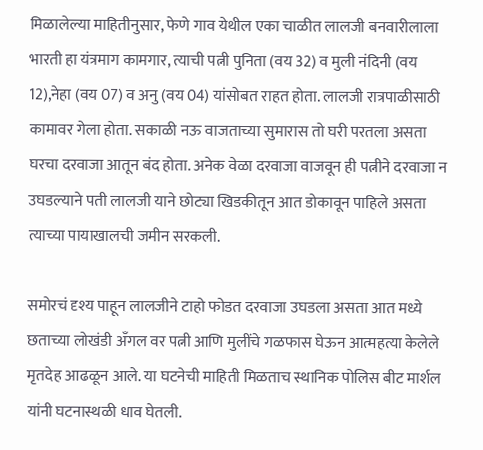मिळालेल्या माहितीनुसार, फेणे गाव येथील एका चाळीत लालजी बनवारीलाला भारती हा यंत्रमाग कामगार, त्याची पत्नी पुनिता (वय 32) व मुली नंदिनी (वय 12),नेहा (वय 07) व अनु (वय 04) यांसोबत राहत होता. लालजी रात्रपाळीसाठी कामावर गेला होता. सकाळी नऊ वाजताच्या सुमारास तो घरी परतला असता घरचा दरवाजा आतून बंद होता. अनेक वेळा दरवाजा वाजवून ही पत्नीने दरवाजा न उघडल्याने पती लालजी याने छोट्या खिडकीतून आत डोकावून पाहिले असता त्याच्या पायाखालची जमीन सरकली.

समोरचं दृश्य पाहून लालजीने टाहो फोडत दरवाजा उघडला असता आत मध्ये छताच्या लोखंडी अँगल वर पत्नी आणि मुलींचे गळफास घेऊन आत्महत्या केलेले मृतदेह आढळून आले. या घटनेची माहिती मिळताच स्थानिक पोलिस बीट मार्शल यांनी घटनास्थळी धाव घेतली.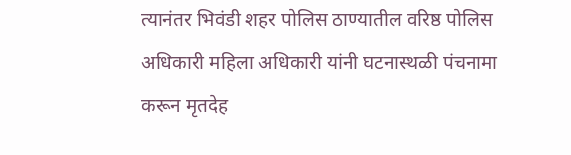त्यानंतर भिवंडी शहर पोलिस ठाण्यातील वरिष्ठ पोलिस अधिकारी महिला अधिकारी यांनी घटनास्थळी पंचनामा करून मृतदेह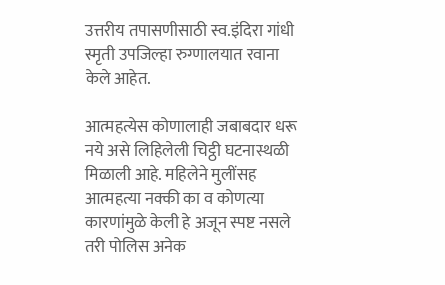उत्तरीय तपासणीसाठी स्व.इंदिरा गांधी स्मृती उपजिल्हा रुग्णालयात रवाना केले आहेत.

आत्महत्येस कोणालाही जबाबदार धरू नये असे लिहिलेली चिट्ठी घटनास्थळी मिळाली आहे. महिलेने मुलींसह आत्महत्या नक्की का व कोणत्या कारणांमुळे केली हे अजून स्पष्ट नसले तरी पोलिस अनेक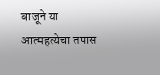बाजूने या आत्महत्येचा तपास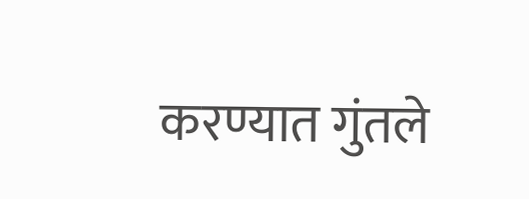करण्यात गुंतले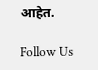आहेत.

Follow Us